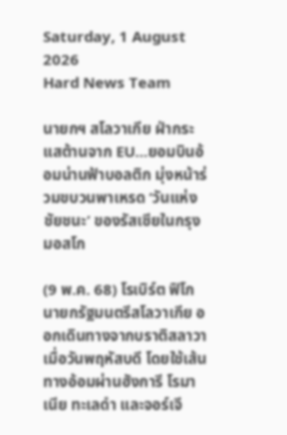Saturday, 1 August 2026
Hard News Team

นายกฯ สโลวาเกีย ฝ่ากระแสต้านจาก EU…ยอมบินอ้อมน่านฟ้าบอลติก มุ่งหน้าร่วมขบวนพาเหรด ‘วันแห่งชัยชนะ’ ของรัสเซียในกรุงมอสโก

(9 พ.ค. 68) โรเบิร์ต ฟิโก นายกรัฐมนตรีสโลวาเกีย ออกเดินทางจากบราติสลาวาเมื่อวันพฤหัสบดี โดยใช้เส้นทางอ้อมผ่านฮังการี โรมาเนีย ทะเลดำ และจอร์เจี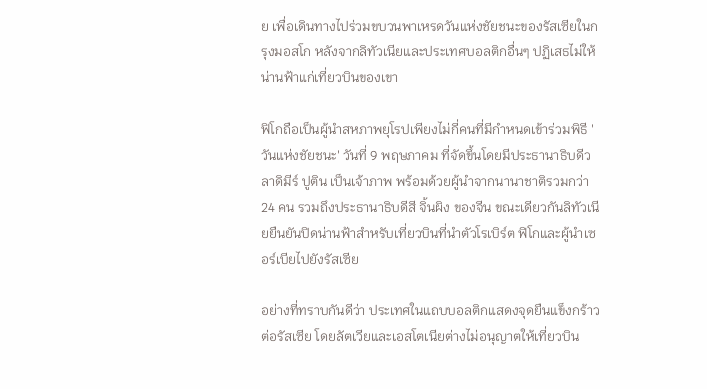ย เพื่อเดินทางไปร่วมขบวนพาเหรดวันแห่งชัยชนะของรัสเซียในกรุงมอสโก หลังจากลิทัวเนียและประเทศบอลติกอื่นๆ ปฏิเสธไม่ให้น่านฟ้าแก่เที่ยวบินของเขา

ฟิโกถือเป็นผู้นำสหภาพยุโรปเพียงไม่กี่คนที่มีกำหนดเข้าร่วมพิธี 'วันแห่งชัยชนะ' วันที่ 9 พฤษภาคม ที่จัดขึ้นโดยมีประธานาธิบดีวลาดิมีร์ ปูติน เป็นเจ้าภาพ พร้อมด้วยผู้นำจากนานาชาติรวมกว่า 24 คน รวมถึงประธานาธิบดีสี จิ้นผิง ของจีน ขณะเดียวกันลิทัวเนียยืนยันปิดน่านฟ้าสำหรับเที่ยวบินที่นำตัวโรเบิร์ต ฟิโกและผู้นำเซอร์เบียไปยังรัสเซีย

อย่างที่ทราบกันดีว่า ประเทศในแถบบอลติกแสดงจุดยืนแข็งกร้าวต่อรัสเซีย โดยลัตเวียและเอสโตเนียต่างไม่อนุญาตให้เที่ยวบิน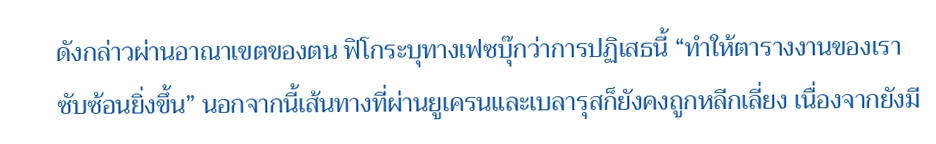ดังกล่าวผ่านอาณาเขตของตน ฟิโกระบุทางเฟซบุ๊กว่าการปฏิเสธนี้ “ทำให้ตารางงานของเราซับซ้อนยิ่งขึ้น” นอกจากนี้เส้นทางที่ผ่านยูเครนและเบลารุสก็ยังคงถูกหลีกเลี่ยง เนื่องจากยังมี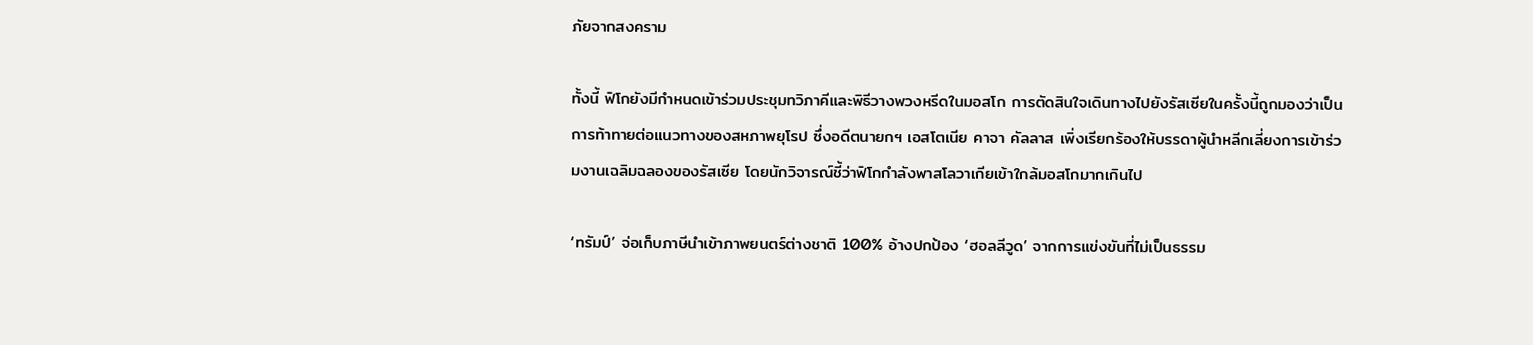ภัยจากสงคราม

ทั้งนี้ ฟิโกยังมีกำหนดเข้าร่วมประชุมทวิภาคีและพิธีวางพวงหรีดในมอสโก การตัดสินใจเดินทางไปยังรัสเซียในครั้งนี้ถูกมองว่าเป็นการท้าทายต่อแนวทางของสหภาพยุโรป ซึ่งอดีตนายกฯ เอสโตเนีย คาจา คัลลาส เพิ่งเรียกร้องให้บรรดาผู้นำหลีกเลี่ยงการเข้าร่วมงานเฉลิมฉลองของรัสเซีย โดยนักวิจารณ์ชี้ว่าฟิโกกำลังพาสโลวาเกียเข้าใกล้มอสโกมากเกินไป

‘ทรัมป์’ จ่อเก็บภาษีนำเข้าภาพยนตร์ต่างชาติ 100% อ้างปกป้อง ‘ฮอลลีวูด’ จากการแข่งขันที่ไม่เป็นธรรม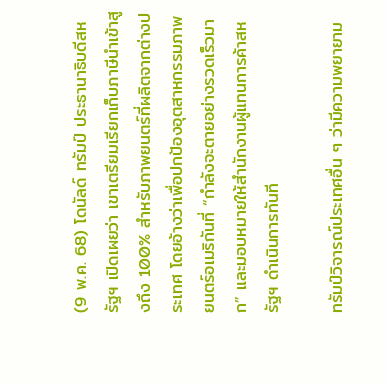(9 พ.ค. 68) โดนัลด์ ทรัมป์ ประธานาธิบดีสหรัฐฯ เปิดเผยว่า เขาเตรียมเรียกเก็บภาษีนำเข้าสูงถึง 100% สำหรับภาพยนตร์ที่ผลิตจากต่างประเทศ โดยอ้างว่าเพื่อปกป้องอุตสาหกรรมภาพยนตร์อเมริกันที่ “กำลังจะตายอย่างรวดเร็วมาก” และมอบหมายให้สำนักงานผู้แทนการค้าสหรัฐฯ ดำเนินการทันที

ทรัมป์วิจารณ์ประเทศอื่น ๆ ว่ามีความพยายาม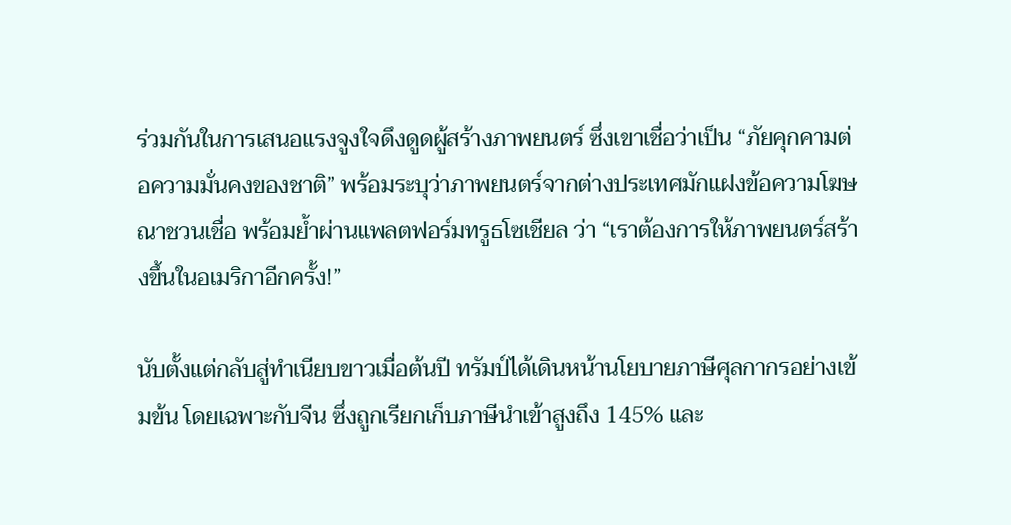ร่วมกันในการเสนอแรงจูงใจดึงดูดผู้สร้างภาพยนตร์ ซึ่งเขาเชื่อว่าเป็น “ภัยคุกคามต่อความมั่นคงของชาติ” พร้อมระบุว่าภาพยนตร์จากต่างประเทศมักแฝงข้อความโฆษณาชวนเชื่อ พร้อมย้ำผ่านแพลตฟอร์มทรูธโซเชียล ว่า “เราต้องการให้ภาพยนตร์สร้างขึ้นในอเมริกาอีกครั้ง!”

นับตั้งแต่กลับสู่ทำเนียบขาวเมื่อต้นปี ทรัมป์ได้เดินหน้านโยบายภาษีศุลกากรอย่างเข้มข้น โดยเฉพาะกับจีน ซึ่งถูกเรียกเก็บภาษีนำเข้าสูงถึง 145% และ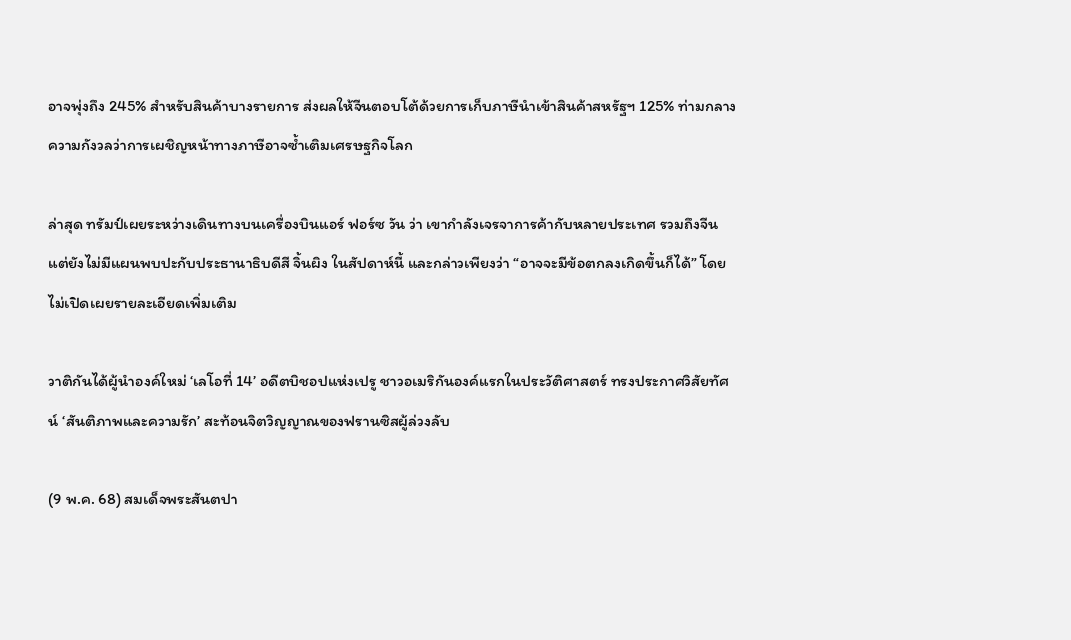อาจพุ่งถึง 245% สำหรับสินค้าบางรายการ ส่งผลให้จีนตอบโต้ด้วยการเก็บภาษีนำเข้าสินค้าสหรัฐฯ 125% ท่ามกลางความกังวลว่าการเผชิญหน้าทางภาษีอาจซ้ำเติมเศรษฐกิจโลก

ล่าสุด ทรัมป์เผยระหว่างเดินทางบนเครื่องบินแอร์ ฟอร์ซ วัน ว่า เขากำลังเจรจาการค้ากับหลายประเทศ รวมถึงจีน แต่ยังไม่มีแผนพบปะกับประธานาธิบดีสี จิ้นผิง ในสัปดาห์นี้ และกล่าวเพียงว่า “อาจจะมีข้อตกลงเกิดขึ้นก็ได้” โดยไม่เปิดเผยรายละเอียดเพิ่มเติม

วาติกันได้ผู้นำองค์ใหม่ ‘เลโอที่ 14’ อดีตบิชอปแห่งเปรู ชาวอเมริกันองค์แรกในประวัติศาสตร์ ทรงประกาศวิสัยทัศน์ ‘สันติภาพและความรัก’ สะท้อนจิตวิญญาณของฟรานซิสผู้ล่วงลับ

(9 พ.ค. 68) สมเด็จพระสันตปา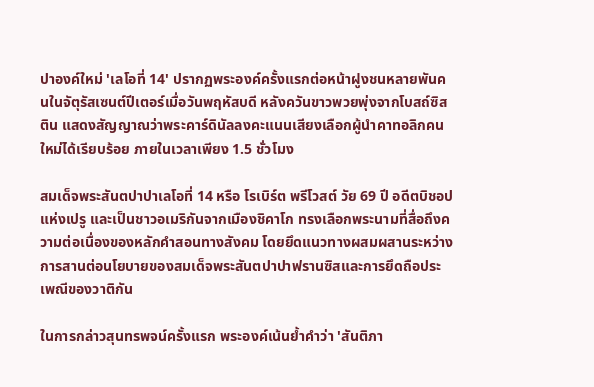ปาองค์ใหม่ 'เลโอที่ 14' ปรากฏพระองค์ครั้งแรกต่อหน้าฝูงชนหลายพันคนในจัตุรัสเซนต์ปีเตอร์เมื่อวันพฤหัสบดี หลังควันขาวพวยพุ่งจากโบสถ์ซิสติน แสดงสัญญาณว่าพระคาร์ดินัลลงคะแนนเสียงเลือกผู้นำคาทอลิกคนใหม่ได้เรียบร้อย ภายในเวลาเพียง 1.5 ชั่วโมง

สมเด็จพระสันตปาปาเลโอที่ 14 หรือ โรเบิร์ต พรีโวสต์ วัย 69 ปี อดีตบิชอปแห่งเปรู และเป็นชาวอเมริกันจากเมืองชิคาโก ทรงเลือกพระนามที่สื่อถึงความต่อเนื่องของหลักคำสอนทางสังคม โดยยึดแนวทางผสมผสานระหว่างการสานต่อนโยบายของสมเด็จพระสันตปาปาฟรานซิสและการยึดถือประเพณีของวาติกัน

ในการกล่าวสุนทรพจน์ครั้งแรก พระองค์เน้นย้ำคำว่า 'สันติภา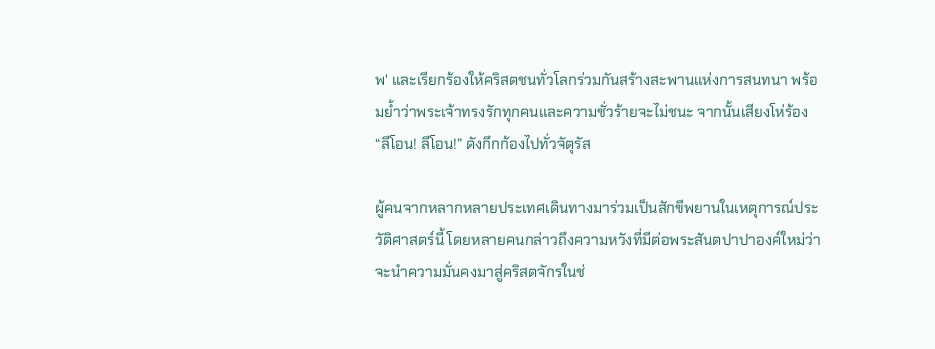พ' และเรียกร้องให้คริสตชนทั่วโลกร่วมกันสร้างสะพานแห่งการสนทนา พร้อมย้ำว่าพระเจ้าทรงรักทุกคนและความชั่วร้ายจะไม่ชนะ จากนั้นเสียงโห่ร้อง “ลีโอน! ลีโอน!” ดังกึกก้องไปทั่วจัตุรัส

ผู้คนจากหลากหลายประเทศเดินทางมาร่วมเป็นสักขีพยานในเหตุการณ์ประวัติศาสตร์นี้ โดยหลายคนกล่าวถึงความหวังที่มีต่อพระสันตปาปาองค์ใหม่ว่าจะนำความมั่นคงมาสู่คริสตจักรในช่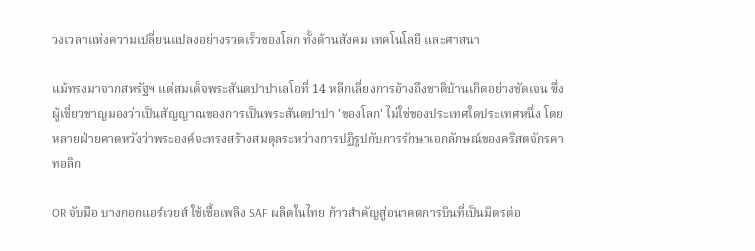วงเวลาแห่งความเปลี่ยนแปลงอย่างรวดเร็วของโลก ทั้งด้านสังคม เทคโนโลยี และศาสนา

แม้ทรงมาจากสหรัฐฯ แต่สมเด็จพระสันตปาปาเลโอที่ 14 หลีกเลี่ยงการอ้างถึงชาติบ้านเกิดอย่างชัดเจน ซึ่งผู้เชี่ยวชาญมองว่าเป็นสัญญาณของการเป็นพระสันตปาปา 'ของโลก' ไม่ใช่ของประเทศใดประเทศหนึ่ง โดยหลายฝ่ายคาดหวังว่าพระองค์จะทรงสร้างสมดุลระหว่างการปฏิรูปกับการรักษาเอกลักษณ์ของคริสตจักรคาทอลิก

OR จับมือ บางกอกแอร์เวยส์ ใช้เชื้อเพลิง SAF ผลิตในไทย ก้าวสำคัญสู่อนาคตการบินที่เป็นมิตรต่อ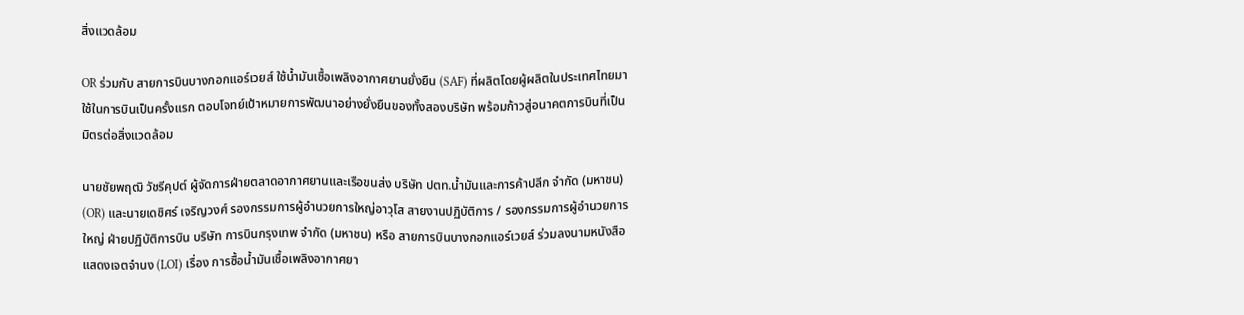สิ่งแวดล้อม

OR ร่วมกับ สายการบินบางกอกแอร์เวยส์ ใช้น้ำมันเชื้อเพลิงอากาศยานยั่งยืน (SAF) ที่ผลิตโดยผู้ผลิตในประเทศไทยมาใช้ในการบินเป็นครั้งแรก ตอบโจทย์เป้าหมายการพัฒนาอย่างยั่งยืนของทั้งสองบริษัท พร้อมก้าวสู่อนาคตการบินที่เป็นมิตรต่อสิ่งแวดล้อม

นายชัยพฤฒิ วัชรีคุปต์ ผู้จัดการฝ่ายตลาดอากาศยานและเรือขนส่ง บริษัท ปตท.น้ำมันและการค้าปลีก จำกัด (มหาชน) (OR) และนายเดชิศร์ เจริญวงศ์ รองกรรมการผู้อำนวยการใหญ่อาวุโส สายงานปฏิบัติการ / รองกรรมการผู้อำนวยการใหญ่ ฝ่ายปฏิบัติการบิน บริษัท การบินกรุงเทพ จำกัด (มหาชน) หรือ สายการบินบางกอกแอร์เวยส์ ร่วมลงนามหนังสือแสดงเจตจำนง (LOI) เรื่อง การซื้อน้ำมันเชื้อเพลิงอากาศยา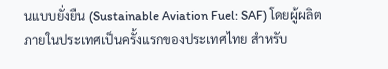นแบบยั่งยืน (Sustainable Aviation Fuel: SAF) โดยผู้ผลิตภายในประเทศเป็นครั้งแรกของประเทศไทย สำหรับ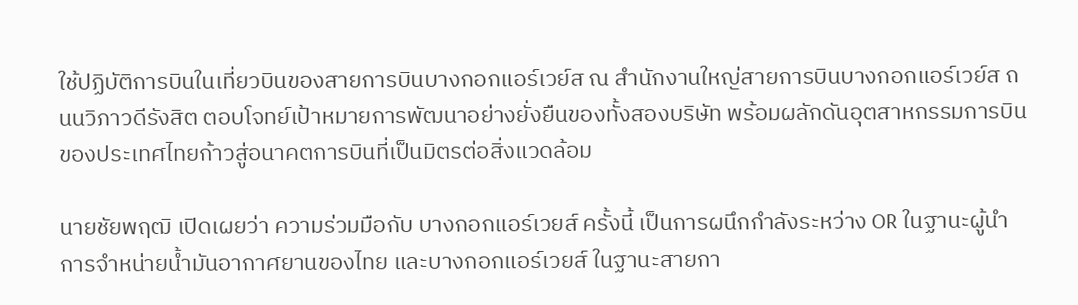ใช้ปฏิบัติการบินในเที่ยวบินของสายการบินบางกอกแอร์เวย์ส ณ สำนักงานใหญ่สายการบินบางกอกแอร์เวย์ส ถนนวิภาวดีรังสิต ตอบโจทย์เป้าหมายการพัฒนาอย่างยั่งยืนของทั้งสองบริษัท พร้อมผลักดันอุตสาหกรรมการบินของประเทศไทยก้าวสู่อนาคตการบินที่เป็นมิตรต่อสิ่งแวดล้อม

นายชัยพฤฒิ เปิดเผยว่า ความร่วมมือกับ บางกอกแอร์เวยส์ ครั้งนี้ เป็นการผนึกกำลังระหว่าง OR ในฐานะผู้นำการจำหน่ายน้ำมันอากาศยานของไทย และบางกอกแอร์เวยส์ ในฐานะสายกา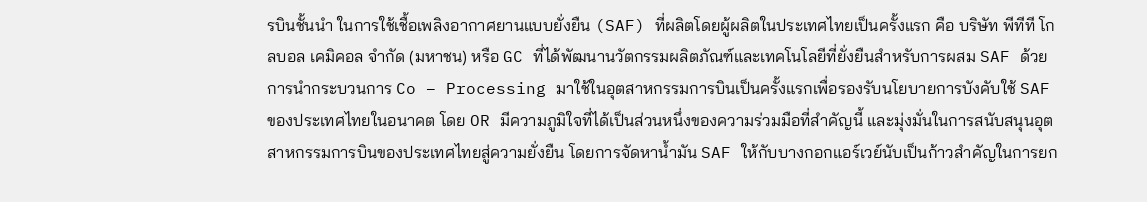รบินชั้นนำ ในการใช้เชื้อเพลิงอากาศยานแบบยั่งยืน (SAF) ที่ผลิตโดยผู้ผลิตในประเทศไทยเป็นครั้งแรก คือ บริษัท พีทีที โกลบอล เคมิคอล จำกัด (มหาชน) หรือ GC ที่ได้พัฒนานวัตกรรมผลิตภัณฑ์และเทคโนโลยีที่ยั่งยืนสำหรับการผสม SAF ด้วยการนำกระบวนการ Co – Processing มาใช้ในอุตสาหกรรมการบินเป็นครั้งแรกเพื่อรองรับนโยบายการบังคับใช้ SAF ของประเทศไทยในอนาคต โดย OR มีความภูมิใจที่ได้เป็นส่วนหนึ่งของความร่วมมือที่สำคัญนี้ และมุ่งมั่นในการสนับสนุนอุตสาหกรรมการบินของประเทศไทยสู่ความยั่งยืน โดยการจัดหาน้ำมัน SAF ให้กับบางกอกแอร์เวย์นับเป็นก้าวสำคัญในการยก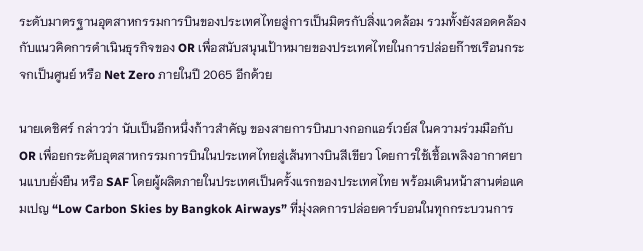ระดับมาตรฐานอุตสาหกรรมการบินของประเทศไทยสู่การเป็นมิตรกับสิ่งแวดล้อม รวมทั้งยังสอดคล้องกับแนวคิดการดำเนินธุรกิจของ OR เพื่อสนับสนุนเป้าหมายของประเทศไทยในการปล่อยก๊าซเรือนกระจกเป็นศูนย์ หรือ Net Zero ภายในปี 2065 อีกด้วย

นายเดชิศร์ กล่าวว่า นับเป็นอีกหนึ่งก้าวสำคัญ ของสายการบินบางกอกแอร์เวย์ส ในความร่วมมือกับ OR เพื่อยกระดับอุตสาหกรรมการบินในประเทศไทยสู่เส้นทางบินสีเขียว โดยการใช้เชื้อเพลิงอากาศยานแบบยั่งยืน หรือ SAF โดยผู้ผลิตภายในประเทศเป็นครั้งแรกของประเทศไทย พร้อมเดินหน้าสานต่อแคมเปญ “Low Carbon Skies by Bangkok Airways” ที่มุ่งลดการปล่อยคาร์บอนในทุกกระบวนการ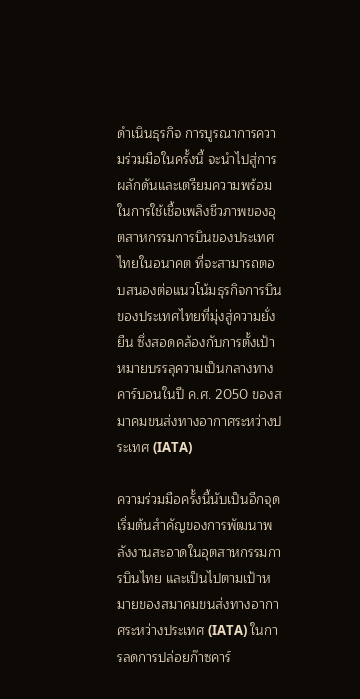ดำเนินธุรกิจ การบูรณาการความร่วมมือในครั้งนี้ จะนำไปสู่การผลักดันและเตรียมความพร้อมในการใช้เชื้อเพลิงชีวภาพของอุตสาหกรรมการบินของประเทศไทยในอนาคต ที่จะสามารถตอบสนองต่อแนวโน้มธุรกิจการบินของประเทศไทยที่มุ่งสู่ความยั่งยืน ซึ่งสอดคล้องกับการตั้งเป้าหมายบรรลุความเป็นกลางทางคาร์บอนในปี ค.ศ. 2050 ของสมาคมขนส่งทางอากาศระหว่างประเทศ (IATA)

ความร่วมมือครั้งนี้นับเป็นอีกจุดเริ่มต้นสำคัญของการพัฒนาพลังงานสะอาดในอุตสาหกรรมการบินไทย และเป็นไปตามเป้าหมายของสมาคมขนส่งทางอากาศระหว่างประเทศ (IATA) ในการลดการปล่อยก๊าซคาร์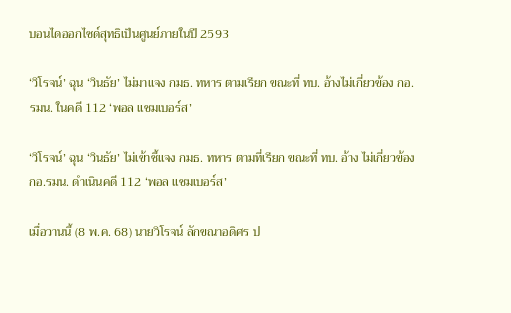บอนไดออกไซด์สุทธิเป็นศูนย์ภายในปี 2593

‘วิโรจน์’ ฉุน ‘วินธัย’ ไม่มาแจง กมธ. ทหาร ตามเรียก ขณะที่ ทบ. อ้างไม่เกี่ยวข้อง กอ.รมน. ในคดี 112 ‘พอล แชมเบอร์ส’

‘วิโรจน์’ ฉุน ‘วินธัย’ ไม่เข้าชี้แจง กมธ. ทหาร ตามที่เรียก ขณะที่ ทบ. อ้าง ไม่เกี่ยวข้อง กอ.รมน. ดำเนินคดี 112 ‘พอล แชมเบอร์ส’

เมื่อวานนี้ (8 พ.ค. 68) นายวิโรจน์ ลักขณาอดิศร ป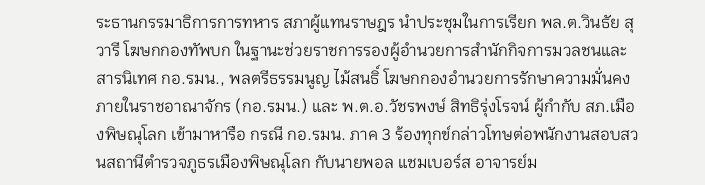ระธานกรรมาธิการการทหาร สภาผู้แทนราษฎร นำประชุมในการเรียก พล.ต.วินธัย สุวารี โฆษกกองทัพบก ในฐานะช่วยราชการรองผู้อำนวยการสำนักกิจการมวลชนและสารนิเทศ กอ.รมน., พลตรีธรรมนูญ ไม้สนธิ์ โฆษกกองอำนวยการรักษาความมั่นคงภายในราชอาณาจักร (กอ.รมน.) และ พ.ต.อ.วัชรพงษ์ สิทธิรุ่งโรจน์ ผู้กำกับ สภ.เมืองพิษณุโลก เข้ามาหารือ กรณี กอ.รมน. ภาค 3 ร้องทุกข์กล่าวโทษต่อพนักงานสอบสวนสถานีตำรวจภูธรเมืองพิษณุโลก กับนายพอล แชมเบอร์ส อาจารย์ม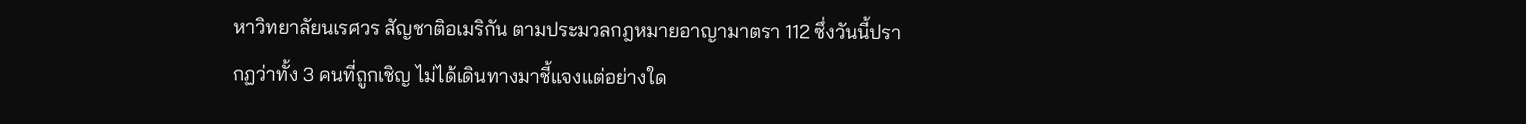หาวิทยาลัยนเรศวร สัญชาติอเมริกัน ตามประมวลกฎหมายอาญามาตรา 112 ซึ่งวันนี้ปรากฏว่าทั้ง 3 คนที่ถูกเชิญ ไม่ได้เดินทางมาชี้แจงแต่อย่างใด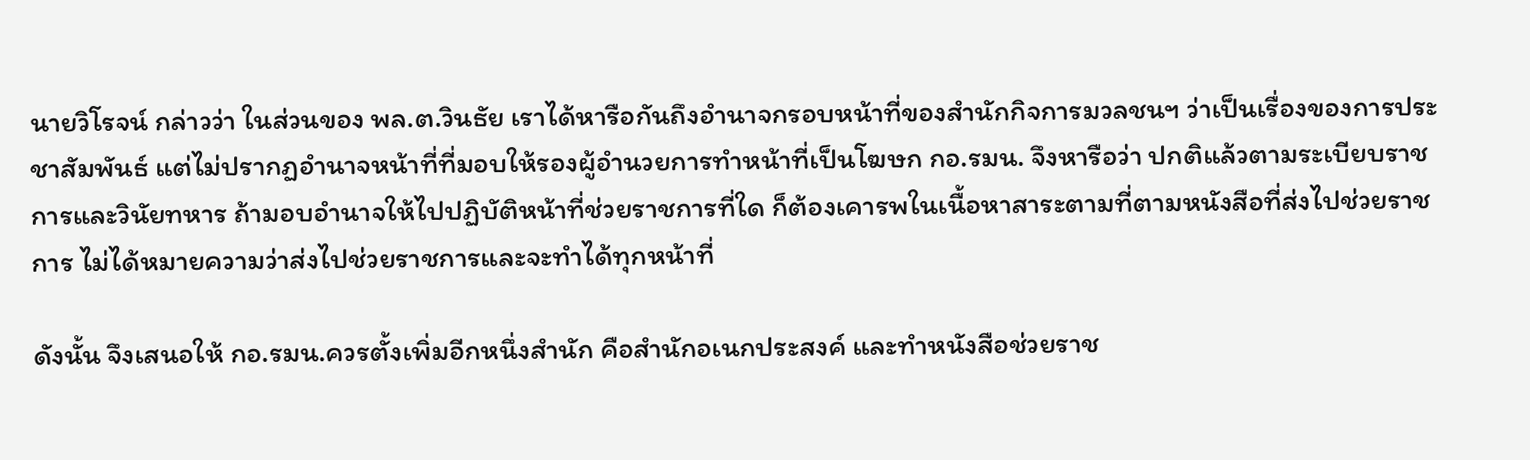นายวิโรจน์ กล่าวว่า ในส่วนของ พล.ต.วินธัย เราได้หารือกันถึงอำนาจกรอบหน้าที่ของสำนักกิจการมวลชนฯ ว่าเป็นเรื่องของการประชาสัมพันธ์ แต่ไม่ปรากฏอำนาจหน้าที่ที่มอบให้รองผู้อำนวยการทำหน้าที่เป็นโฆษก กอ.รมน. จึงหารือว่า ปกติแล้วตามระเบียบราชการและวินัยทหาร ถ้ามอบอำนาจให้ไปปฏิบัติหน้าที่ช่วยราชการที่ใด ก็ต้องเคารพในเนื้อหาสาระตามที่ตามหนังสือที่ส่งไปช่วยราชการ ไม่ได้หมายความว่าส่งไปช่วยราชการและจะทำได้ทุกหน้าที่

ดังนั้น จึงเสนอให้ กอ.รมน.ควรตั้งเพิ่มอีกหนึ่งสำนัก คือสำนักอเนกประสงค์ และทำหนังสือช่วยราช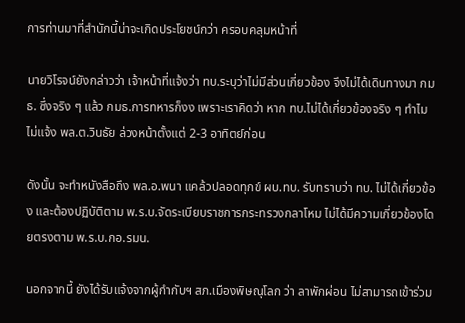การท่านมาที่สำนักนี้น่าจะเกิดประโยชน์กว่า ครอบคลุมหน้าที่

นายวิโรจน์ยังกล่าวว่า เจ้าหน้าที่แจ้งว่า ทบ.ระบุว่าไม่มีส่วนเกี่ยวข้อง จึงไม่ได้เดินทางมา กมธ. ซึ่งจริง ๆ แล้ว กมธ.การทหารก็งง เพราะเราคิดว่า หาก ทบ.ไม่ได้เกี่ยวข้องจริง ๆ ทำไมไม่แจ้ง พล.ต.วินธัย ล่วงหน้าตั้งแต่ 2-3 อาทิตย์ก่อน

ดังนั้น จะทำหนังสือถึง พล.อ.พนา แคล้วปลอดทุกข์ ผบ.ทบ. รับทราบว่า ทบ. ไม่ได้เกี่ยวข้อง และต้องปฏิบัติตาม พ.ร.บ.จัดระเบียบราชการกระทรวงกลาโหม ไม่ได้มีความเกี่ยวข้องโดยตรงตาม พ.ร.บ.กอ.รมน.

นอกจากนี้ ยังได้รับแจ้งจากผู้กำกับฯ สภ.เมืองพิษณุโลก ว่า ลาพักผ่อน ไม่สามารถเข้าร่วม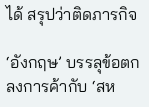ได้ สรุปว่าติดภารกิจ

‘อังกฤษ’ บรรลุข้อตกลงการค้ากับ ‘สห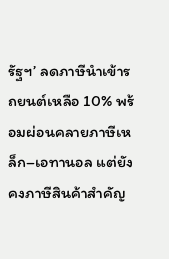รัฐฯ’ ลดภาษีนำเข้ารถยนต์เหลือ 10% พร้อมผ่อนคลายภาษีเหล็ก–เอทานอล แต่ยังคงภาษีสินค้าสำคัญ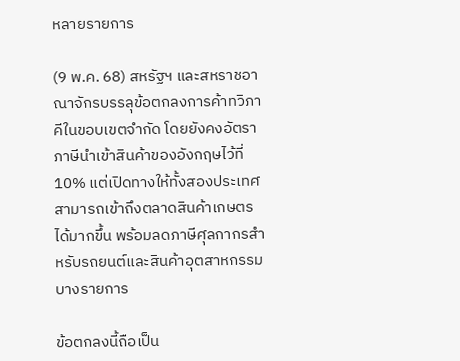หลายรายการ

(9 พ.ค. 68) สหรัฐฯ และสหราชอาณาจักรบรรลุข้อตกลงการค้าทวิภาคีในขอบเขตจำกัด โดยยังคงอัตราภาษีนำเข้าสินค้าของอังกฤษไว้ที่ 10% แต่เปิดทางให้ทั้งสองประเทศสามารถเข้าถึงตลาดสินค้าเกษตรได้มากขึ้น พร้อมลดภาษีศุลกากรสำหรับรถยนต์และสินค้าอุตสาหกรรมบางรายการ

ข้อตกลงนี้ถือเป็น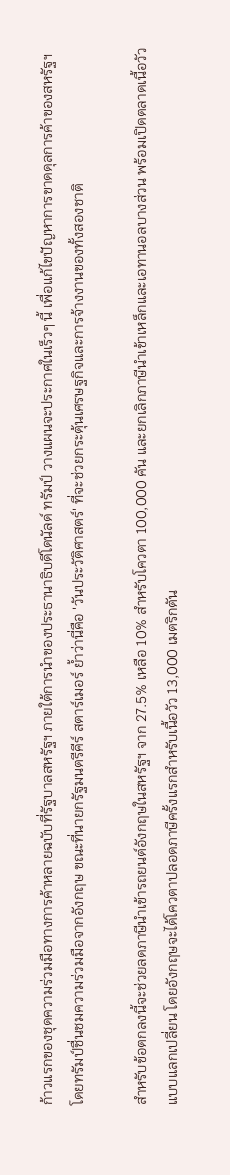ก้าวแรกของชุดความร่วมมือทางการค้าหลายฉบับที่รัฐบาลสหรัฐฯ ภายใต้การนำของประธานาธิบดีโดนัลด์ ทรัมป์ วางแผนจะประกาศในเร็วๆ นี้ เพื่อแก้ไขปัญหาการขาดดุลการค้าของสหรัฐฯ โดยทรัมป์ชื่นชมความร่วมมือจากอังกฤษ ขณะที่นายกรัฐมนตรีคีร์ สตาร์เมอร์ ย้ำว่านี่คือ 'วันประวัติศาสตร์' ที่จะช่วยกระตุ้นเศรษฐกิจและการจ้างงานของทั้งสองชาติ

สำหรับข้อตกลงนี้จะช่วยลดภาษีนำเข้ารถยนต์อังกฤษในสหรัฐฯ จาก 27.5% เหลือ 10% สำหรับโควตา 100,000 คัน และยกเลิกภาษีนำเข้าเหล็กและเอทานอลบางส่วน พร้อมเปิดตลาดเนื้อวัวแบบแลกเปลี่ยน โดยอังกฤษจะได้โควตาปลอดภาษีครั้งแรกสำหรับเนื้อวัว 13,000 เมตริกตัน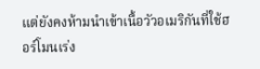แต่ยังคงห้ามนำเข้าเนื้อวัวอเมริกันที่ใช้ฮอร์โมนเร่ง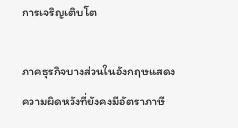การเจริญเติบโต

ภาคธุรกิจบางส่วนในอังกฤษแสดงความผิดหวังที่ยังคงมีอัตราภาษี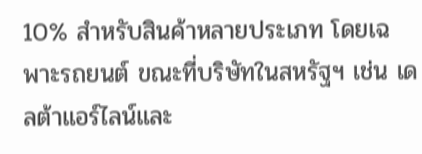10% สำหรับสินค้าหลายประเภท โดยเฉพาะรถยนต์ ขณะที่บริษัทในสหรัฐฯ เช่น เดลต้าแอร์ไลน์และ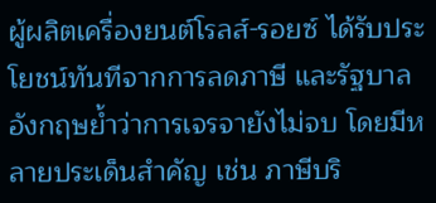ผู้ผลิตเครื่องยนต์โรลส์-รอยซ์ ได้รับประโยชน์ทันทีจากการลดภาษี และรัฐบาลอังกฤษย้ำว่าการเจรจายังไม่จบ โดยมีหลายประเด็นสำคัญ เช่น ภาษีบริ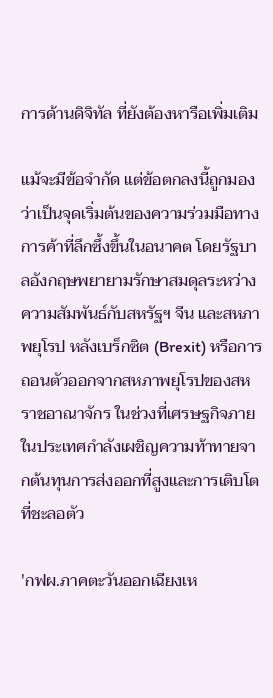การด้านดิจิทัล ที่ยังต้องหารือเพิ่มเติม

แม้จะมีข้อจำกัด แต่ข้อตกลงนี้ถูกมองว่าเป็นจุดเริ่มต้นของความร่วมมือทางการค้าที่ลึกซึ้งขึ้นในอนาคต โดยรัฐบาลอังกฤษพยายามรักษาสมดุลระหว่างความสัมพันธ์กับสหรัฐฯ จีน และสหภาพยุโรป หลังเบร็กซิต (Brexit) หรือการถอนตัวออกจากสหภาพยุโรปของสหราชอาณาจักร ในช่วงที่เศรษฐกิจภายในประเทศกำลังเผชิญความท้าทายจากต้นทุนการส่งออกที่สูงและการเติบโตที่ชะลอตัว

'กฟผ.ภาคตะวันออกเฉียงเห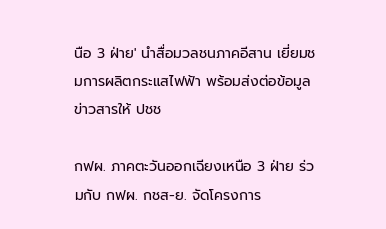นือ 3 ฝ่าย' นำสื่อมวลชนภาคอีสาน เยี่ยมชมการผลิตกระแสไฟฟ้า พร้อมส่งต่อข้อมูลข่าวสารให้ ปชช

กฟผ. ภาคตะวันออกเฉียงเหนือ 3 ฝ่าย ร่วมกับ กฟผ. กชส-ย. จัดโครงการ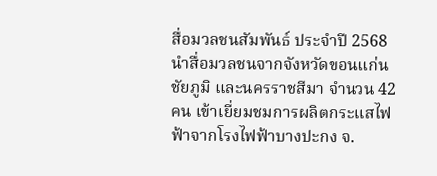สื่อมวลชนสัมพันธ์ ประจำปี 2568 นำสื่อมวลชนจากจังหวัดขอนแก่น ชัยภูมิ และนครราชสีมา จำนวน 42 คน เข้าเยี่ยมชมการผลิตกระแสไฟฟ้าจากโรงไฟฟ้าบางปะกง จ.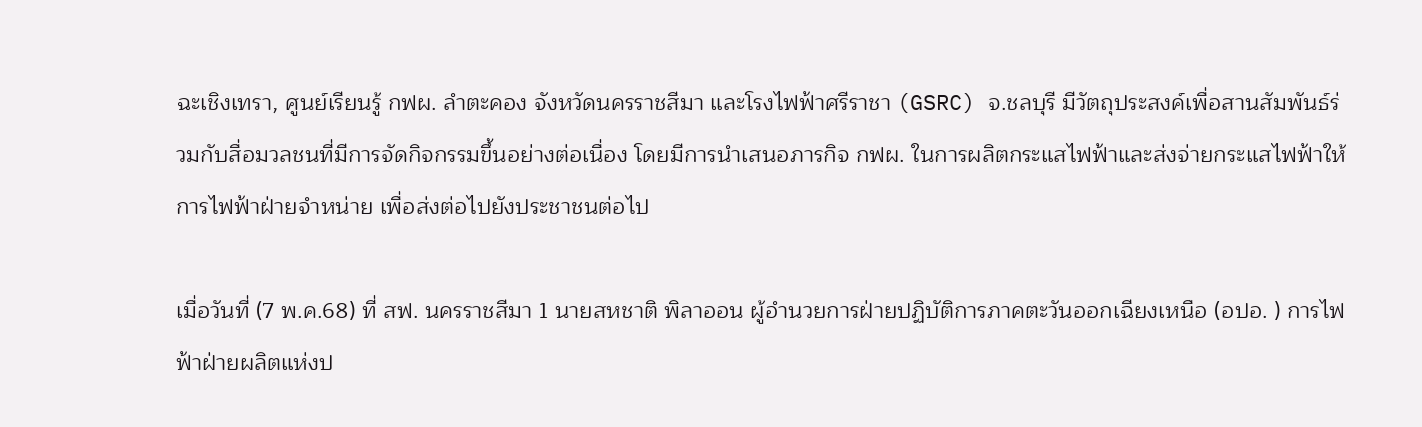ฉะเชิงเทรา, ศูนย์เรียนรู้ กฟผ. ลำตะคอง จังหวัดนครราชสีมา และโรงไฟฟ้าศรีราชา (GSRC) จ.ชลบุรี มีวัตถุประสงค์เพื่อสานสัมพันธ์ร่วมกับสื่อมวลชนที่มีการจัดกิจกรรมขึ้นอย่างต่อเนื่อง โดยมีการนำเสนอภารกิจ กฟผ. ในการผลิตกระแสไฟฟ้าและส่งจ่ายกระแสไฟฟ้าให้การไฟฟ้าฝ่ายจำหน่าย เพื่อส่งต่อไปยังประชาชนต่อไป

เมื่อวันที่ (7 พ.ค.68) ที่ สฟ. นครราชสีมา 1 นายสหชาติ พิลาออน ผู้อำนวยการฝ่ายปฏิบัติการภาคตะวันออกเฉียงเหนือ (อปอ. ) การไฟฟ้าฝ่ายผลิตแห่งป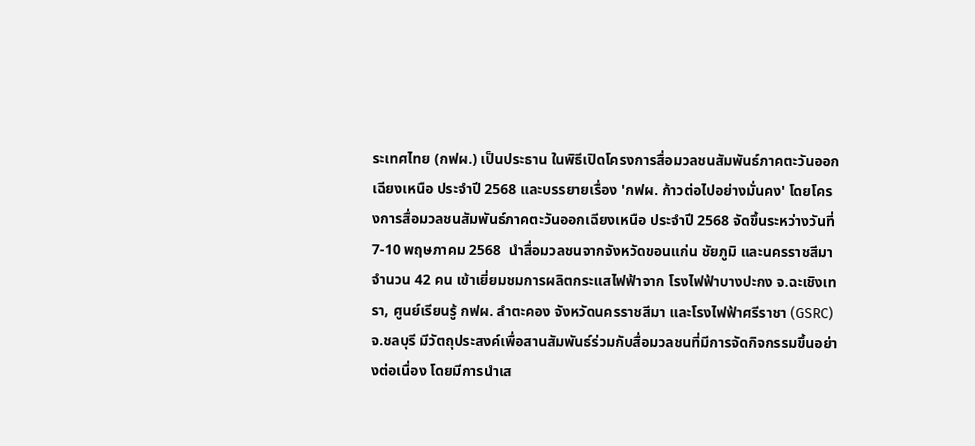ระเทศไทย (กฟผ.) เป็นประธาน ในพิธีเปิดโครงการสื่อมวลชนสัมพันธ์ภาคตะวันออกเฉียงเหนือ ประจำปี 2568 และบรรยายเรื่อง 'กฟผ. ก้าวต่อไปอย่างมั่นคง' โดยโครงการสื่อมวลชนสัมพันธ์ภาคตะวันออกเฉียงเหนือ ประจำปี 2568 จัดขึ้นระหว่างวันที่ 7-10 พฤษภาคม 2568  นำสื่อมวลชนจากจังหวัดขอนแก่น ชัยภูมิ และนครราชสีมา จำนวน 42 คน เข้าเยี่ยมชมการผลิตกระแสไฟฟ้าจาก โรงไฟฟ้าบางปะกง จ.ฉะเชิงเทรา, ศูนย์เรียนรู้ กฟผ. ลำตะคอง จังหวัดนครราชสีมา และโรงไฟฟ้าศรีราชา (GSRC) จ.ชลบุรี มีวัตถุประสงค์เพื่อสานสัมพันธ์ร่วมกับสื่อมวลชนที่มีการจัดกิจกรรมขึ้นอย่างต่อเนื่อง โดยมีการนำเส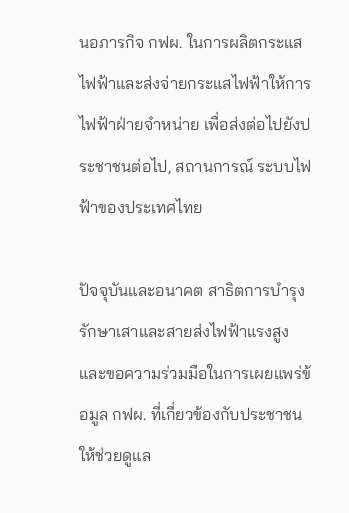นอภารกิจ กฟผ. ในการผลิตกระแสไฟฟ้าและส่งจ่ายกระแสไฟฟ้าให้การไฟฟ้าฝ่ายจำหน่าย เพื่อส่งต่อไปยังประชาชนต่อไป, สถานการณ์ ระบบไฟฟ้าของประเทศไทย

ปัจจุบันและอนาคต สาธิตการบำรุงรักษาเสาและสายส่งไฟฟ้าแรงสูง และขอความร่วมมือในการเผยแพร่ข้อมูล กฟผ. ที่เกี่ยวข้องกับประชาชนให้ช่วยดูแล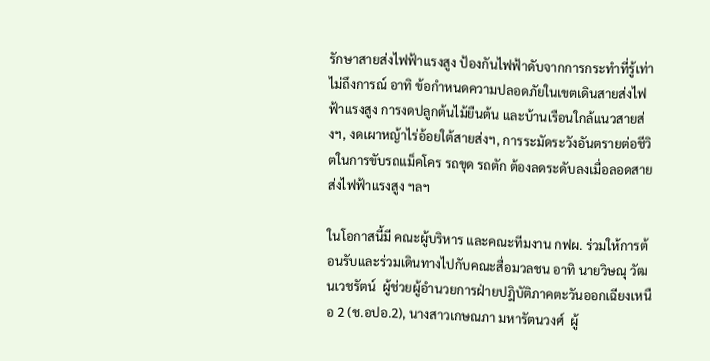รักษาสายส่งไฟฟ้าแรงสูง ป้องกันไฟฟ้าดับจากการกระทำที่รู้เท่าไม่ถึงการณ์ อาทิ ข้อกำหนดความปลอดภัยในเขตเดินสายส่งไฟฟ้าแรงสูง การงดปลูกต้นไม้ยืนต้น และบ้านเรือนใกล้แนวสายส่งฯ, งดเผาหญ้าไร่อ้อยใต้สายส่งฯ, การระมัดระวังอันตรายต่อชีวิตในการขับรถแม็คโคร รถขุด รถตัก ต้องลดระดับลงเมื่อลอดสายส่งไฟฟ้าแรงสูง ฯลฯ

ในโอกาสนี้มี คณะผู้บริหาร และคณะทีมงาน กฟผ. ร่วมให้การต้อนรับและร่วมเดินทางไปกับคณะสื่อมวลชน อาทิ นายวิษณุ วัฒนเวชรัตน์  ผู้ช่วยผู้อำนวยการฝ่ายปฎิบัติภาคตะวันออกเฉียงเหนือ 2 (ช.อปอ.2), นางสาวเกษณภา มหารัตนวงศ์  ผู้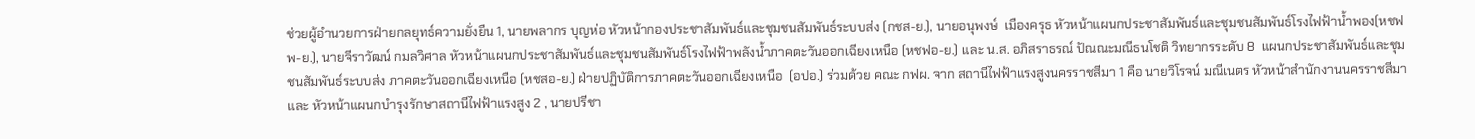ช่วยผู้อำนวยการฝ่ายกลยุทธ์ความยั่งยืน 1, นายพลากร บุญห่อ หัวหน้ากองประชาสัมพันธ์และชุมชนสัมพันธ์ระบบส่ง (กชส-ย.), นายอนุพงษ์  เมืองครุธ หัวหน้าแผนกประชาสัมพันธ์และชุมชนสัมพันธ์โรงไฟฟ้าน้ำพอง(หชฟพ-ย.), นายจีราวัฒน์ กมลวิศาล หัวหน้าแผนกประชาสัมพันธ์และชุมชนสัมพันธ์โรงไฟฟ้าพลังน้ำภาคตะวันออกเฉียงเหนือ (หชฟอ-ย.) และ น.ส. อภิสราธรณ์ ปัณณะมณีธนโชติ วิทยากรระดับ 8  แผนกประชาสัมพันธ์และชุมชนสัมพันธ์ระบบส่ง ภาคตะวันออกเฉียงเหนือ (หชสอ-ย.) ฝ่ายปฏิบัติการภาคตะวันออกเฉียงเหนือ  (อปอ.) ร่วมด้วย คณะ กฟผ. จาก สถานีไฟฟ้าแรงสูงนครราชสีมา 1 คือ นายวิโรจน์ มณีเนตร หัวหน้าสำนักงานนครราชสีมา และ หัวหน้าแผนกบำรุงรักษาสถานีไฟฟ้าแรงสูง 2 , นายปรีชา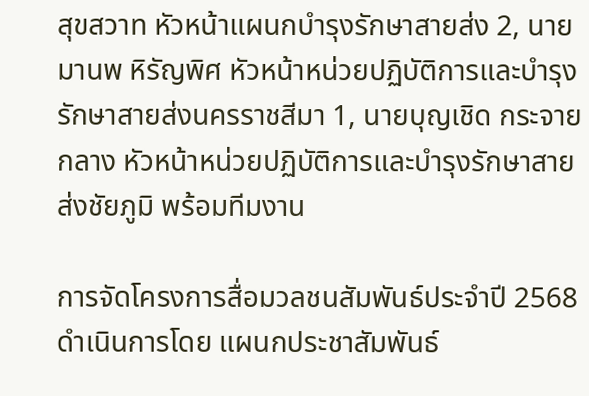สุขสวาท หัวหน้าแผนกบำรุงรักษาสายส่ง 2, นายมานพ หิรัญพิศ หัวหน้าหน่วยปฏิบัติการและบำรุงรักษาสายส่งนครราชสีมา 1, นายบุญเชิด กระจายกลาง หัวหน้าหน่วยปฏิบัติการและบำรุงรักษาสายส่งชัยภูมิ พร้อมทีมงาน

การจัดโครงการสื่อมวลชนสัมพันธ์ประจำปี 2568 ดำเนินการโดย แผนกประชาสัมพันธ์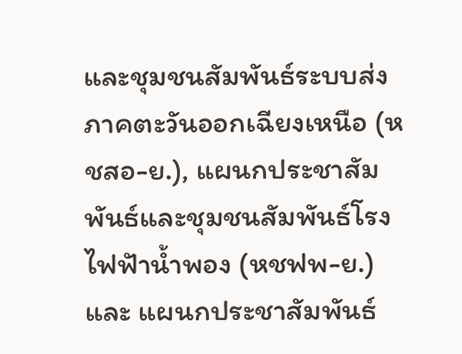และชุมชนสัมพันธ์ระบบส่ง ภาคตะวันออกเฉียงเหนือ (หชสอ-ย.), แผนกประชาสัมพันธ์และชุมชนสัมพันธ์โรงไฟฟัาน้ำพอง (หชฟพ-ย.) และ แผนกประชาสัมพันธ์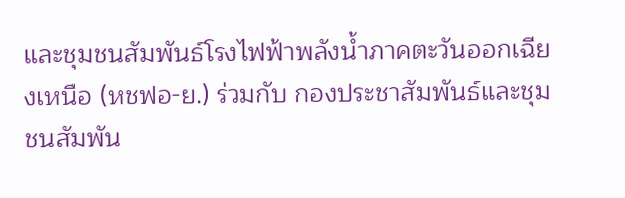และชุมชนสัมพันธ์โรงไฟฟ้าพลังน้ำภาคตะวันออกเฉียงเหนือ (หชฟอ-ย.) ร่วมกับ กองประชาสัมพันธ์และชุมชนสัมพัน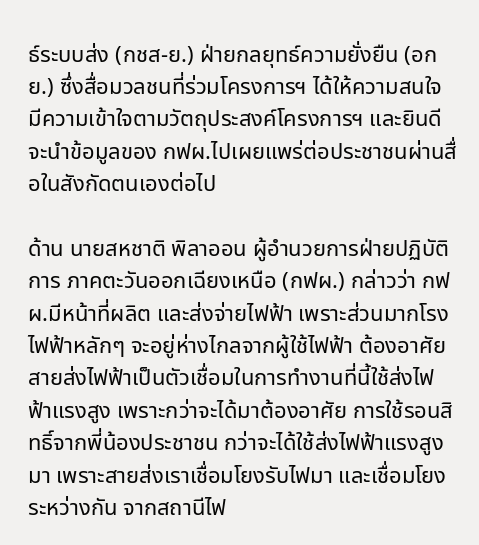ธ์ระบบส่ง (กชส-ย.) ฝ่ายกลยุทธ์ความยั่งยืน (อกย.) ซึ่งสื่อมวลชนที่ร่วมโครงการฯ ได้ให้ความสนใจ มีความเข้าใจตามวัตถุประสงค์โครงการฯ และยินดีจะนำข้อมูลของ กฟผ.ไปเผยแพร่ต่อประชาชนผ่านสื่อในสังกัดตนเองต่อไป

ด้าน นายสหชาติ พิลาออน ผู้อำนวยการฝ่ายปฏิบัติการ ภาคตะวันออกเฉียงเหนือ (กฟผ.) กล่าวว่า กฟผ.มีหน้าที่ผลิต และส่งจ่ายไฟฟ้า เพราะส่วนมากโรงไฟฟ้าหลักๆ จะอยู่ห่างไกลจากผู้ใช้ไฟฟ้า ต้องอาศัยสายส่งไฟฟ้าเป็นตัวเชื่อมในการทำงานที่นี้ใช้ส่งไฟฟ้าแรงสูง เพราะกว่าจะได้มาต้องอาศัย การใช้รอนสิทธิ์จากพี่น้องประชาชน กว่าจะได้ใช้ส่งไฟฟ้าแรงสูงมา เพราะสายส่งเราเชื่อมโยงรับไฟมา และเชื่อมโยงระหว่างกัน จากสถานีไฟ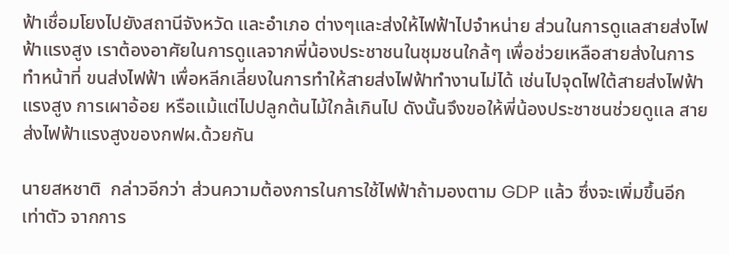ฟ้าเชื่อมโยงไปยังสถานีจังหวัด และอำเภอ ต่างๆและส่งให้ไฟฟ้าไปจำหน่าย ส่วนในการดูแลสายส่งไฟฟ้าแรงสูง เราต้องอาศัยในการดูแลจากพี่น้องประชาชนในชุมชนใกล้ๆ เพื่อช่วยเหลือสายส่งในการทำหน้าที่ ขนส่งไฟฟ้า เพื่อหลีกเลี่ยงในการทำให้สายส่งไฟฟ้าทำงานไม่ได้ เช่นไปจุดไฟใต้สายส่งไฟฟ้าแรงสูง การเผาอ้อย หรือแม้แต่ไปปลูกต้นไม้ใกล้เกินไป ดังนั้นจึงขอให้พี่น้องประชาชนช่วยดูแล สายส่งไฟฟ้าแรงสูงของกฟผ.ด้วยกัน

นายสหชาติ  กล่าวอีกว่า ส่วนความต้องการในการใช้ไฟฟ้าถ้ามองตาม GDP แล้ว ซึ่งจะเพิ่มขึ้นอีกเท่าตัว จากการ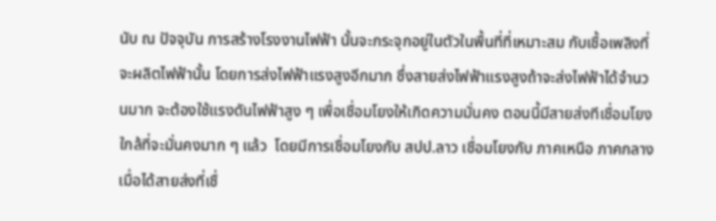นับ ณ ปัจจุบัน การสร้างโรงงานไฟฟ้า นั้นจะกระจุกอยู่ในตัวในพื้นที่ที่เหมาะสม กับเชื้อเพลิงที่จะผลิตไฟฟ้านั้น โดยการส่งไฟฟ้าแรงสูงอีกมาก ซึ่งสายส่งไฟฟ้าแรงสูงถ้าจะส่งไฟฟ้าได้จำนวนมาก จะต้องใช้แรงดันไฟฟ้าสูง ๆ เพื่อเชื่อมโยงให้เกิดความมั่นคง ตอนนี้มีสายส่งทีเชื่อมโยงใกล้ที่จะมั่นคงมาก ๆ แล้ว  โดยมีการเชื่อมโยงกับ สปป.ลาว เชื่อมโยงกับ ภาคเหนือ ภาคกลาง เมื่อได้สายส่งที่เชื่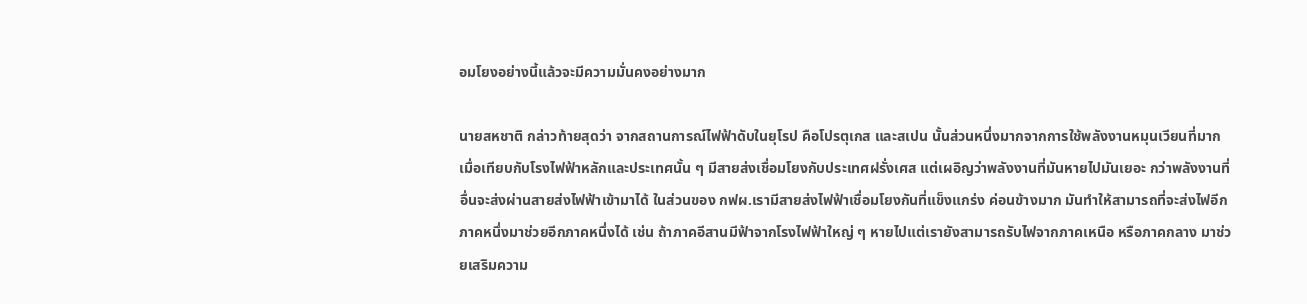อมโยงอย่างนี้แล้วจะมีความมั่นคงอย่างมาก

นายสหชาติ กล่าวท้ายสุดว่า จากสถานการณ์ไฟฟ้าดับในยุโรป คือโปรตุเกส และสเปน นั้นส่วนหนึ่งมากจากการใช้พลังงานหมุนเวียนที่มาก เมื่อเทียบกับโรงไฟฟ้าหลักและประเทศนั้น ๆ มีสายส่งเชื่อมโยงกับประเทศฝรั่งเศส แต่เผอิญว่าพลังงานที่มันหายไปมันเยอะ กว่าพลังงานที่อื่นจะส่งผ่านสายส่งไฟฟ้าเข้ามาได้ ในส่วนของ กฟผ.เรามีสายส่งไฟฟ้าเชื่อมโยงกันที่แข็งแกร่ง ค่อนข้างมาก มันทำให้สามารถที่จะส่งไฟอีกภาคหนึ่งมาช่วยอีกภาคหนึ่งได้ เช่น ถ้าภาคอีสานมีฟ้าจากโรงไฟฟ้าใหญ่ ๆ หายไปแต่เรายังสามารถรับไฟจากภาคเหนือ หรือภาคกลาง มาช่วยเสริมความ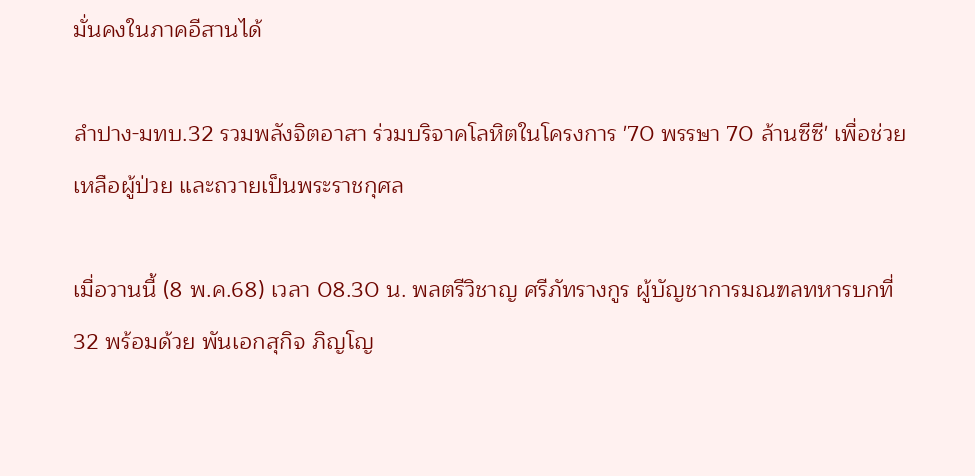มั่นคงในภาคอีสานได้

ลำปาง-มทบ.32 รวมพลังจิตอาสา ร่วมบริจาคโลหิตในโครงการ '70 พรรษา 70 ล้านซีซี' เพื่อช่วยเหลือผู้ป่วย และถวายเป็นพระราชกุศล

เมื่อวานนี้ (8 พ.ค.68) เวลา 08.30 น. พลตรีวิชาญ ศรีภัทรางกูร ผู้บัญชาการมณฑลทหารบกที่ 32 พร้อมด้วย พันเอกสุกิจ ภิญโญ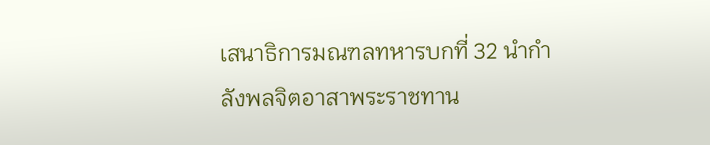เสนาธิการมณฑลทหารบกที่ 32 นำกำลังพลจิตอาสาพระราชทาน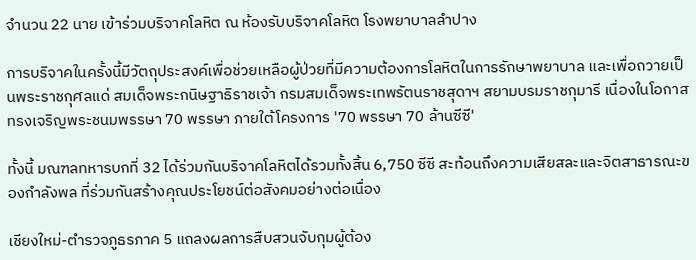จำนวน 22 นาย เข้าร่วมบริจาคโลหิต ณ ห้องรับบริจาคโลหิต โรงพยาบาลลำปาง

การบริจาคในครั้งนี้มีวัตถุประสงค์เพื่อช่วยเหลือผู้ป่วยที่มีความต้องการโลหิตในการรักษาพยาบาล และเพื่อถวายเป็นพระราชกุศลแด่ สมเด็จพระกนิษฐาธิราชเจ้า กรมสมเด็จพระเทพรัตนราชสุดาฯ สยามบรมราชกุมารี เนื่องในโอกาสทรงเจริญพระชนมพรรษา 70 พรรษา ภายใต้โครงการ '70 พรรษา 70 ล้านซีซี'

ทั้งนี้ มณฑลทหารบกที่ 32 ได้ร่วมกันบริจาคโลหิตได้รวมทั้งสิ้น 6,750 ซีซี สะท้อนถึงความเสียสละและจิตสาธารณะของกำลังพล ที่ร่วมกันสร้างคุณประโยชน์ต่อสังคมอย่างต่อเนื่อง

เชียงใหม่-ตำรวจภูธรภาค 5 แถลงผลการสืบสวนจับกุมผู้ต้อง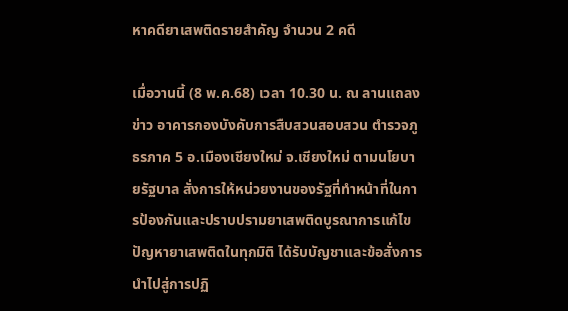หาคดียาเสพติดรายสำคัญ จำนวน 2 คดี

เมื่อวานนี้ (8 พ.ค.68) เวลา 10.30 น. ณ ลานแถลงข่าว อาคารกองบังคับการสืบสวนสอบสวน ตำรวจภูธรภาค 5 อ.เมืองเชียงใหม่ จ.เชียงใหม่ ตามนโยบายรัฐบาล สั่งการให้หน่วยงานของรัฐที่ทำหน้าที่ในการป้องกันและปราบปรามยาเสพติดบูรณาการแก้ไขปัญหายาเสพติดในทุกมิติ ได้รับบัญชาและข้อสั่งการนำไปสู่การปฏิ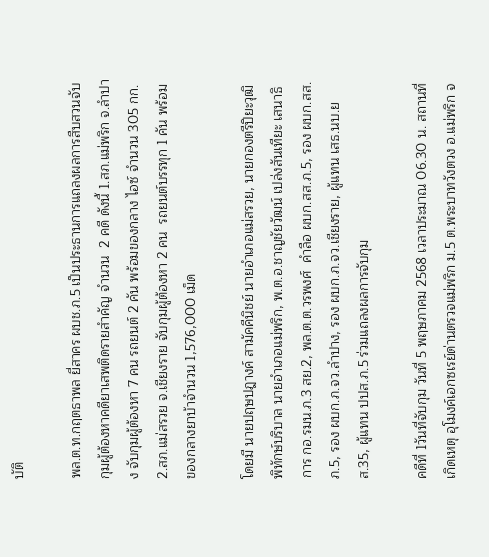บัติ

พล.ต.ท.กฤตธาพล ยี่สาคร ผบช.ภ.5 เป็นประธานการแถลงผลการสืบสวนจับกุมผู้ต้องหาคดียาเสพติดรายสําคัญ จำนวน  2 คดี ดังนี้ 1.สภ.แม่พริก จ.ลำปาง จับกุมผู้ต้องหา 7 คน รถยนต์ 2 คัน พร้อมของกลาง ไอซ์ จำนวน 305 กก. 2.สภ.แม่สรวย จ.เชียงราย จับกุมผู้ต้องหา 2 คน  รถยนต์บรรทุก 1 คัน พร้อมของกลางยาบ้าจำนวน 1,576,000 เม็ด

โดยมี นายปฤษปฎางค์ สามัคคีนิชย์ นายอำเภอแม่สรวย, นายกองตรีปิยะวุฒิ พิทักษ์บริบาล นายอำเภอแม่พริก, พ.ต.อ.ชาญชัยวัฒน์ เปล่งสันเทียะ เสนาธิการ กอ.รมน.ภ.3 สย.2, พล.ต.ต.วรพงศ์  คำลือ ผบก.สส.ภ.5, รอง ผบก.สส.ภ.5, รอง ผบก.ภ.จว.ลำปาง, รอง ผบก.ภ.จว.เชียงราย, ผู้แทน เสธ.นบ.ยส.35, ผู้แทน ปปส.ภ.5 ร่วมแถลงผลการจับกุม

คดีที่ 1วันที่จับกุม วันที่ 5 พฤษภาคม 2568 เวลาประมาณ 06.30 น. สถานที่เกิดเหตุ อุโมงค์เอกซเรย์ด่านตรวจแม่พริก ม.5 ต.พระบาทวังตวง อ.แม่พริก จ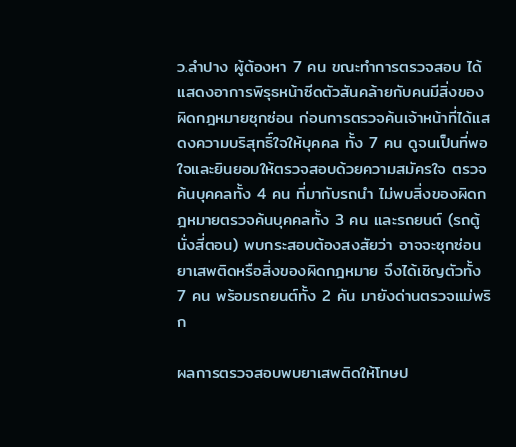ว.ลำปาง ผู้ต้องหา 7 คน ขณะทำการตรวจสอบ ได้แสดงอาการพิรุธหน้าซีดตัวสันคล้ายกับคนมีสิ่งของ ผิดกฎหมายซุกซ่อน ก่อนการตรวจค้นเจ้าหน้าที่ได้แสดงความบริสุทธิ์ใจให้บุคคล ทั้ง 7 คน ดูจนเป็นที่พอใจและยินยอมให้ตรวจสอบด้วยความสมัครใจ ตรวจค้นบุคคลทั้ง 4 คน ที่มากับรถนำ ไม่พบสิ่งของผิดกฎหมายตรวจค้นบุคคลทั้ง 3 คน และรถยนต์ (รถตู้นั่งสี่ตอน) พบกระสอบต้องสงสัยว่า อาจจะซุกซ่อนยาเสพติดหรือสิ่งของผิดกฎหมาย จึงได้เชิญตัวทั้ง 7 คน พร้อมรถยนต์ทั้ง 2 คัน มายังด่านตรวจแม่พริก

ผลการตรวจสอบพบยาเสพติดให้โทษป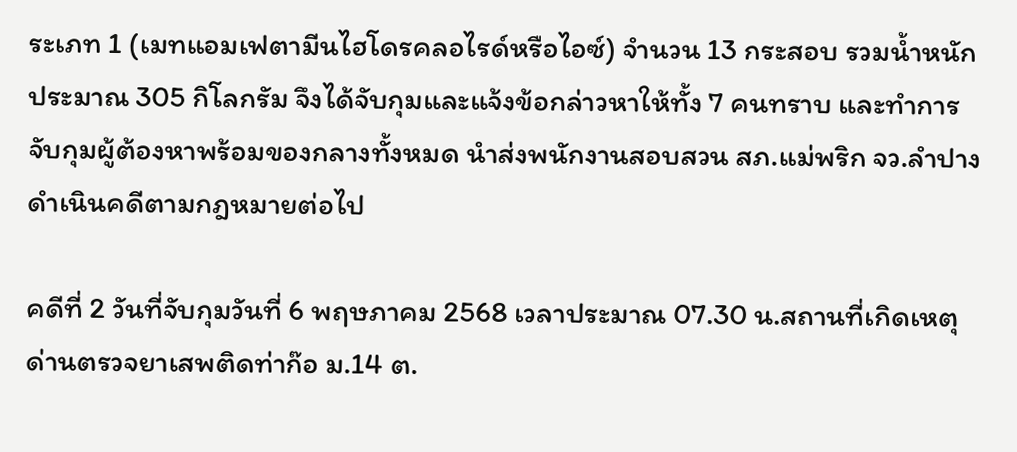ระเภท 1 (เมทแอมเฟตามีนไฮโดรคลอไรด์หรือไอซ์) จำนวน 13 กระสอบ รวมน้ำหนักประมาณ 305 กิโลกรัม จึงได้จับกุมและแจ้งข้อกล่าวหาให้ทั้ง 7 คนทราบ และทำการจับกุมผู้ต้องหาพร้อมของกลางทั้งหมด นำส่งพนักงานสอบสวน สภ.แม่พริก จว.ลำปาง ดำเนินคดีตามกฎหมายต่อไป

คดีที่ 2 วันที่จับกุมวันที่ 6 พฤษภาคม 2568 เวลาประมาณ 07.30 น.สถานที่เกิดเหตุ ด่านตรวจยาเสพติดท่าก๊อ ม.14 ต.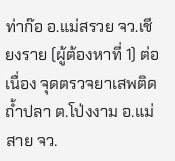ท่าก๊อ อ.แม่สรวย จว.เชียงราย (ผู้ต้องหาที่ 1) ต่อเนื่อง จุดตรวจยาเสพติดถ้ำปลา ต.โป่งงาม อ.แม่สาย จว.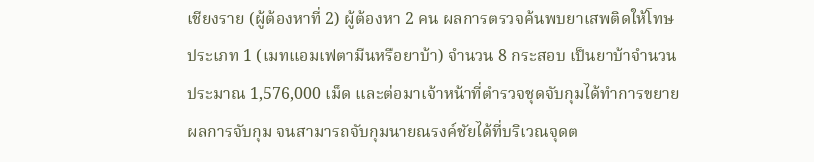เชียงราย (ผู้ต้องหาที่ 2) ผู้ต้องหา 2 คน ผลการตรวจค้นพบยาเสพติดให้โทษประเภท 1 (เมทแอมเฟตามีนหรือยาบ้า) จำนวน 8 กระสอบ เป็นยาบ้าจำนวนประมาณ 1,576,000 เม็ด และต่อมาเจ้าหน้าที่ตำรวจชุดจับกุมได้ทำการขยายผลการจับกุม จนสามารถจับกุมนายณรงค์ชัยได้ที่บริเวณจุดต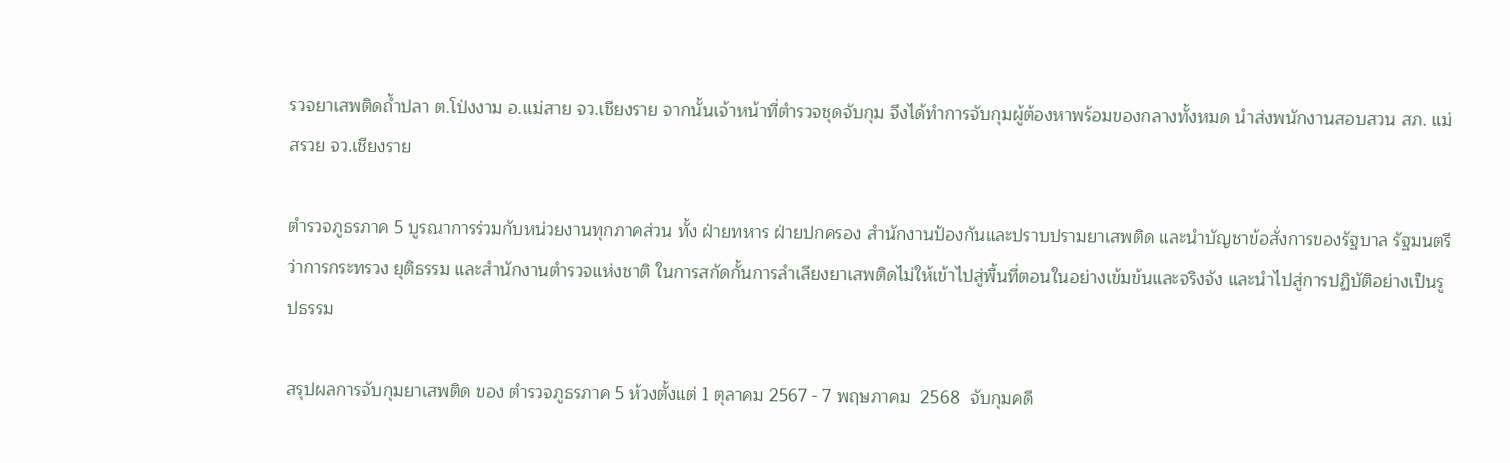รวจยาเสพติดถ้ำปลา ต.โป่งงาม อ.แม่สาย จว.เชียงราย จากนั้นเจ้าหน้าที่ตำรวจชุดจับกุม จึงได้ทำการจับกุมผู้ต้องหาพร้อมของกลางทั้งหมด นำส่งพนักงานสอบสวน สภ. แม่สรวย จว.เชียงราย

ตำรวจภูธรภาค 5 บูรณาการร่วมกับหน่วยงานทุกภาคส่วน ทั้ง ฝ่ายทหาร ฝ่ายปกครอง สำนักงานป้องกันและปราบปรามยาเสพติด และนำบัญชาข้อสั่งการของรัฐบาล รัฐมนตรีว่าการกระทรวง ยุติธรรม และสำนักงานตำรวจแห่งชาติ ในการสกัดกั้นการลำเลียงยาเสพติดไม่ให้เข้าไปสู่พื้นที่ตอนในอย่างเข้มข้นและจริงจัง และนำไปสู่การปฏิบัติอย่างเป็นรูปธรรม

สรุปผลการจับกุมยาเสพติด ของ ตำรวจภูธรภาค 5 ห้วงตั้งแต่ 1 ตุลาคม 2567 - 7 พฤษภาคม  2568  จับกุมคดี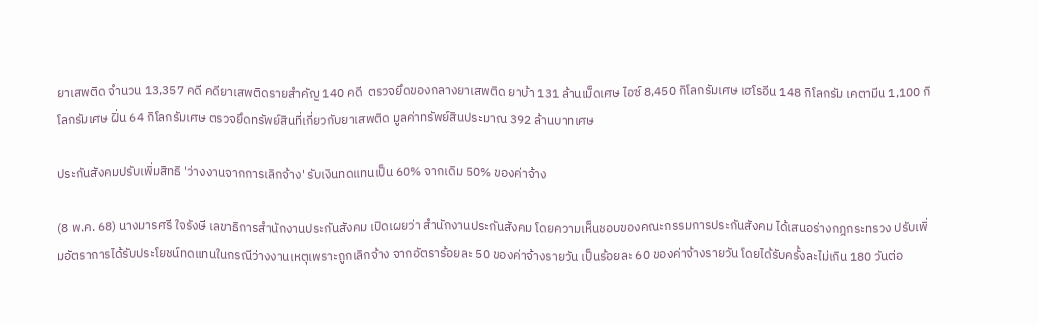ยาเสพติด จำนวน 13,357 คดี คดียาเสพติดรายสำคัญ 140 คดี  ตรวจยึดของกลางยาเสพติด ยาบ้า 131 ล้านเม็ดเศษ ไอซ์ 8,450 กิโลกรัมเศษ เฮโรอีน 148 กิโลกรัม เคตามีน 1,100 กิโลกรัมเศษ ฝิ่น 64 กิโลกรัมเศษ ตรวจยึดทรัพย์สินที่เกี่ยวกับยาเสพติด มูลค่าทรัพย์สินประมาณ 392 ล้านบาทเศษ

ประกันสังคมปรับเพิ่มสิทธิ 'ว่างงานจากการเลิกจ้าง' รับเงินทดแทนเป็น 60% จากเดิม 50% ของค่าจ้าง

(8 พ.ค. 68) นางมารศรี ใจรังษี เลขาธิการสำนักงานประกันสังคม เปิดเผยว่า สำนักงานประกันสังคม โดยความเห็นชอบของคณะกรรมการประกันสังคม ได้เสนอร่างกฎกระทรวง ปรับเพิ่มอัตราการได้รับประโยชน์ทดแทนในกรณีว่างงานเหตุเพราะถูกเลิกจ้าง จากอัตราร้อยละ 50 ของค่าจ้างรายวัน เป็นร้อยละ 60 ของค่าจ้างรายวัน โดยได้รับครั้งละไม่เกิน 180 วันต่อ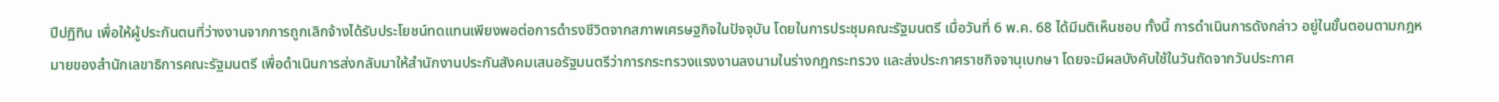ปีปฏิทิน เพื่อให้ผู้ประกันตนที่ว่างงานจากการถูกเลิกจ้างได้รับประโยชน์ทดแทนเพียงพอต่อการดำรงชีวิตจากสภาพเศรษฐกิจในปัจจุบัน โดยในการประชุมคณะรัฐมนตรี เมื่อวันที่ 6 พ.ค. 68 ได้มีมติเห็นชอบ ทั้งนี้ การดำเนินการดังกล่าว อยู่ในขั้นตอนตามกฎหมายของสำนักเลขาธิการคณะรัฐมนตรี เพื่อดำเนินการส่งกลับมาให้สำนักงานประกันสังคมเสนอรัฐมนตรีว่าการกระทรวงแรงงานลงนามในร่างกฎกระทรวง และส่งประกาศราชกิจจานุเบกษา โดยจะมีผลบังคับใช้ในวันถัดจากวันประกาศ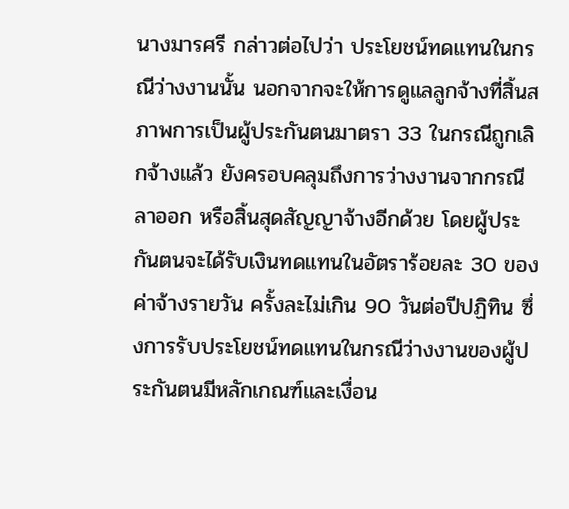นางมารศรี กล่าวต่อไปว่า ประโยชน์ทดแทนในกรณีว่างงานนั้น นอกจากจะให้การดูแลลูกจ้างที่สิ้นสภาพการเป็นผู้ประกันตนมาตรา 33 ในกรณีถูกเลิกจ้างแล้ว ยังครอบคลุมถึงการว่างงานจากกรณีลาออก หรือสิ้นสุดสัญญาจ้างอีกด้วย โดยผู้ประกันตนจะได้รับเงินทดแทนในอัตราร้อยละ 30 ของค่าจ้างรายวัน ครั้งละไม่เกิน 90 วันต่อปีปฏิทิน ซึ่งการรับประโยชน์ทดแทนในกรณีว่างงานของผู้ประกันตนมีหลักเกณฑ์และเงื่อน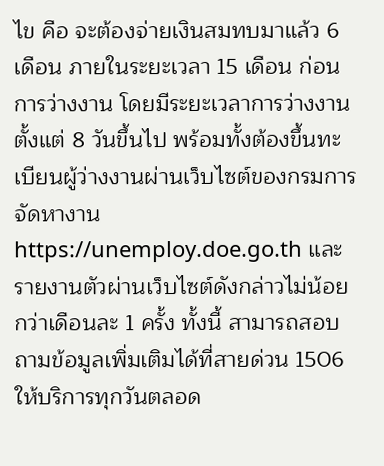ไข คือ จะต้องจ่ายเงินสมทบมาแล้ว 6 เดือน ภายในระยะเวลา 15 เดือน ก่อนการว่างงาน โดยมีระยะเวลาการว่างงานตั้งแต่ 8 วันขึ้นไป พร้อมทั้งต้องขึ้นทะเบียนผู้ว่างงานผ่านเว็บไซต์ของกรมการจัดหางาน https://unemploy.doe.go.th และรายงานตัวผ่านเว็บไซต์ดังกล่าวไม่น้อยกว่าเดือนละ 1 ครั้ง ทั้งนี้ สามารถสอบถามข้อมูลเพิ่มเติมได้ที่สายด่วน 1506 ให้บริการทุกวันตลอด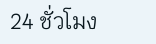24 ชั่วโมง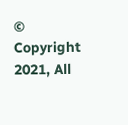© Copyright 2021, All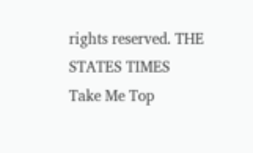rights reserved. THE STATES TIMES
Take Me Top